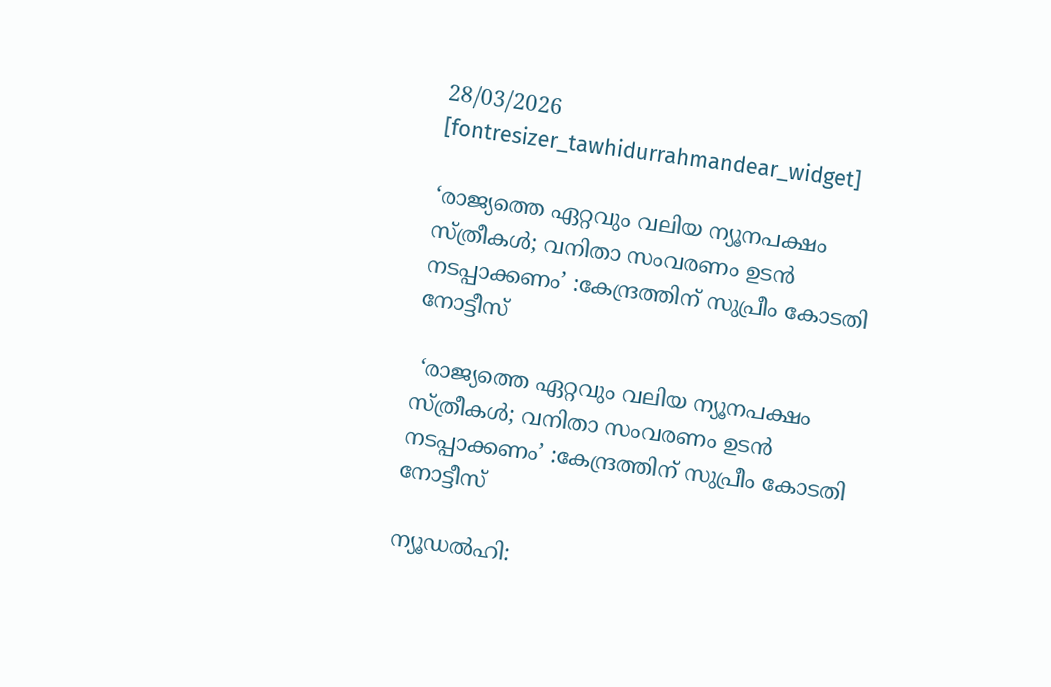28/03/2026
[fontresizer_tawhidurrahmandear_widget]

‘രാജ്യത്തെ ഏറ്റവും വലിയ ന്യൂനപക്ഷം സ്ത്രീകള്‍; വനിതാ സംവരണം ഉടന്‍ നടപ്പാക്കണം’ :കേന്ദ്രത്തിന് സുപ്രീം കോടതി നോട്ടീസ്

 ‘രാജ്യത്തെ ഏറ്റവും വലിയ ന്യൂനപക്ഷം സ്ത്രീകള്‍; വനിതാ സംവരണം ഉടന്‍ നടപ്പാക്കണം’ :കേന്ദ്രത്തിന് സുപ്രീം കോടതി നോട്ടീസ്

ന്യൂഡല്‍ഹി: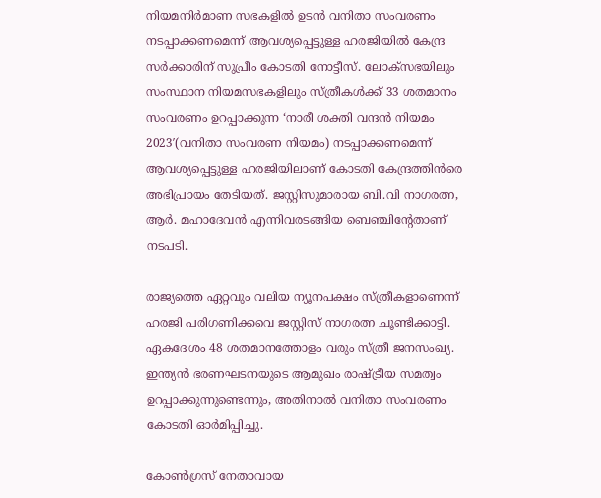നിയമനിര്‍മാണ സഭകളില്‍ ഉടന്‍ വനിതാ സംവരണം നടപ്പാക്കണമെന്ന് ആവശ്യപ്പെട്ടുള്ള ഹരജിയില്‍ കേന്ദ്ര സര്‍ക്കാരിന് സുപ്രീം കോടതി നോട്ടീസ്. ലോക്സഭയിലും സംസ്ഥാന നിയമസഭകളിലും സ്ത്രീകള്‍ക്ക് 33 ശതമാനം സംവരണം ഉറപ്പാക്കുന്ന ‘നാരീ ശക്തി വന്ദന്‍ നിയമം 2023′(വനിതാ സംവരണ നിയമം) നടപ്പാക്കണമെന്ന് ആവശ്യപ്പെട്ടുള്ള ഹരജിയിലാണ് കോടതി കേന്ദ്രത്തിന്‍രെ അഭിപ്രായം തേടിയത്. ജസ്റ്റിസുമാരായ ബി.വി നാഗരത്ന, ആര്‍. മഹാദേവന്‍ എന്നിവരടങ്ങിയ ബെഞ്ചിന്റേതാണ് നടപടി.

രാജ്യത്തെ ഏറ്റവും വലിയ ന്യൂനപക്ഷം സ്ത്രീകളാണെന്ന് ഹരജി പരിഗണിക്കവെ ജസ്റ്റിസ് നാഗരത്ന ചൂണ്ടിക്കാട്ടി. ഏകദേശം 48 ശതമാനത്തോളം വരും സ്ത്രീ ജനസംഖ്യ. ഇന്ത്യന്‍ ഭരണഘടനയുടെ ആമുഖം രാഷ്ട്രീയ സമത്വം ഉറപ്പാക്കുന്നുണ്ടെന്നും, അതിനാല്‍ വനിതാ സംവരണം കോടതി ഓര്‍മിപ്പിച്ചു.

കോണ്‍ഗ്രസ് നേതാവായ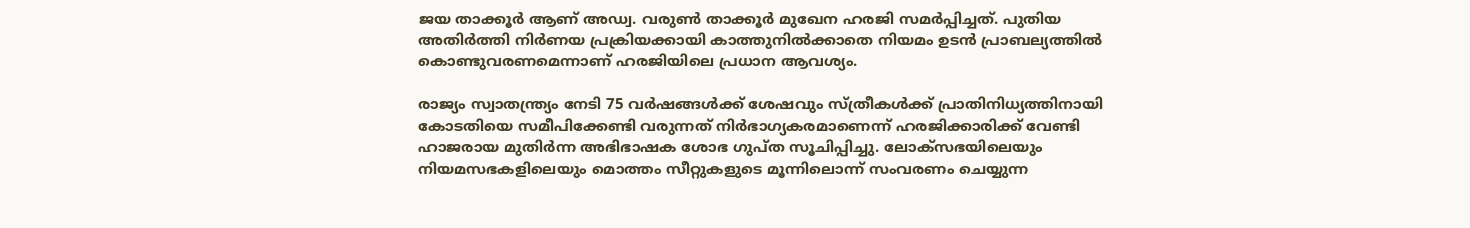ജയ താക്കൂര്‍ ആണ് അഡ്വ. വരുണ്‍ താക്കൂര്‍ മുഖേന ഹരജി സമര്‍പ്പിച്ചത്. പുതിയ അതിര്‍ത്തി നിര്‍ണയ പ്രക്രിയക്കായി കാത്തുനില്‍ക്കാതെ നിയമം ഉടന്‍ പ്രാബല്യത്തില്‍ കൊണ്ടുവരണമെന്നാണ് ഹരജിയിലെ പ്രധാന ആവശ്യം.

രാജ്യം സ്വാതന്ത്ര്യം നേടി 75 വര്‍ഷങ്ങള്‍ക്ക് ശേഷവും സ്ത്രീകള്‍ക്ക് പ്രാതിനിധ്യത്തിനായി കോടതിയെ സമീപിക്കേണ്ടി വരുന്നത് നിര്‍ഭാഗ്യകരമാണെന്ന് ഹരജിക്കാരിക്ക് വേണ്ടി ഹാജരായ മുതിര്‍ന്ന അഭിഭാഷക ശോഭ ഗുപ്ത സൂചിപ്പിച്ചു. ലോക്‌സഭയിലെയും നിയമസഭകളിലെയും മൊത്തം സീറ്റുകളുടെ മൂന്നിലൊന്ന് സംവരണം ചെയ്യുന്ന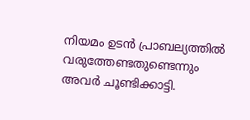നിയമം ഉടന്‍ പ്രാബല്യത്തില്‍ വരുത്തേണ്ടതുണ്ടെന്നും അവര്‍ ചൂണ്ടിക്കാട്ടി.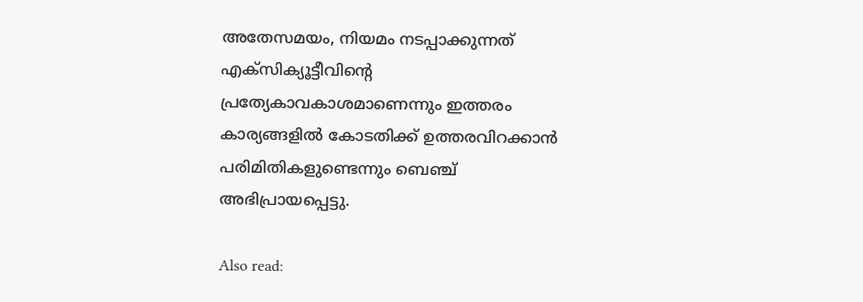അതേസമയം, നിയമം നടപ്പാക്കുന്നത് എക്സിക്യൂട്ടീവിന്റെ പ്രത്യേകാവകാശമാണെന്നും ഇത്തരം കാര്യങ്ങളില്‍ കോടതിക്ക് ഉത്തരവിറക്കാന്‍ പരിമിതികളുണ്ടെന്നും ബെഞ്ച് അഭിപ്രായപ്പെട്ടു.

Also read: